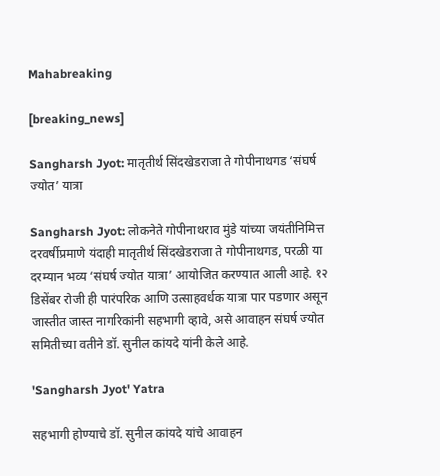Mahabreaking

[breaking_news]

Sangharsh Jyot: मातृतीर्थ सिंदखेडराजा ते गोपीनाथगड ‘संघर्ष ज्योत’ यात्रा

Sangharsh Jyot: लोकनेते गोपीनाथराव मुंडे यांच्या जयंतीनिमित्त दरवर्षीप्रमाणे यंदाही मातृतीर्थ सिंदखेडराजा ते गोपीनाथगड, परळी या दरम्यान भव्य ‘संघर्ष ज्योत यात्रा’ आयोजित करण्यात आली आहे. १२ डिसेंबर रोजी ही पारंपरिक आणि उत्साहवर्धक यात्रा पार पडणार असून जास्तीत जास्त नागरिकांनी सहभागी व्हावे, असे आवाहन संघर्ष ज्योत समितीच्या वतीने डॉ. सुनील कांयदे यांनी केले आहे.

'Sangharsh Jyot' Yatra

सहभागी होण्याचे डॉ. सुनील कांयदे यांचे आवाहन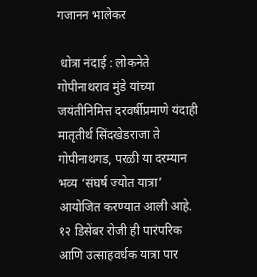गजानन भालेकर

 धोत्रा नंदाई : लोकनेते गोपीनाथराव मुंडे यांच्या जयंतीनिमित्त दरवर्षीप्रमाणे यंदाही मातृतीर्थ सिंदखेडराजा ते गोपीनाथगड, परळी या दरम्यान भव्य ‘संघर्ष ज्योत यात्रा’ आयोजित करण्यात आली आहे. १२ डिसेंबर रोजी ही पारंपरिक आणि उत्साहवर्धक यात्रा पार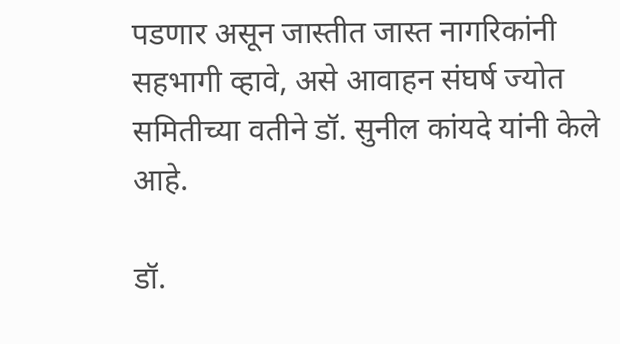पडणार असून जास्तीत जास्त नागरिकांनी सहभागी व्हावे, असे आवाहन संघर्ष ज्योत समितीच्या वतीने डॉ. सुनील कांयदे यांनी केले आहे.

डॉ.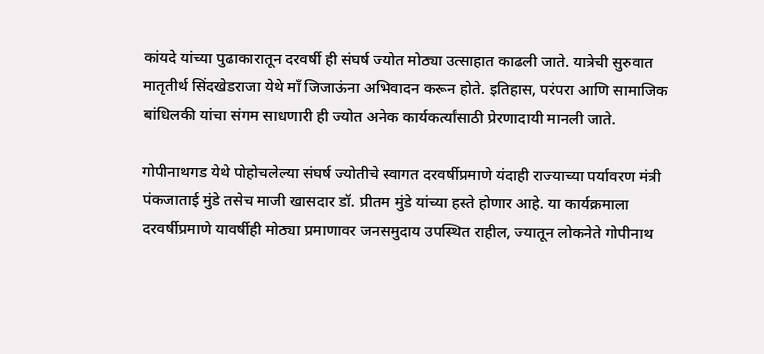कांयदे यांच्या पुढाकारातून दरवर्षी ही संघर्ष ज्योत मोठ्या उत्साहात काढली जाते. यात्रेची सुरुवात मातृतीर्थ सिंदखेडराजा येथे माँ जिजाऊंना अभिवादन करून होते. इतिहास, परंपरा आणि सामाजिक बांधिलकी यांचा संगम साधणारी ही ज्योत अनेक कार्यकर्त्यांसाठी प्रेरणादायी मानली जाते.

गोपीनाथगड येथे पोहोचलेल्या संघर्ष ज्योतीचे स्वागत दरवर्षीप्रमाणे यंदाही राज्याच्या पर्यावरण मंत्री पंकजाताई मुंडे तसेच माजी खासदार डॉ. प्रीतम मुंडे यांच्या हस्ते होणार आहे. या कार्यक्रमाला दरवर्षीप्रमाणे यावर्षीही मोठ्या प्रमाणावर जनसमुदाय उपस्थित राहील, ज्यातून लोकनेते गोपीनाथ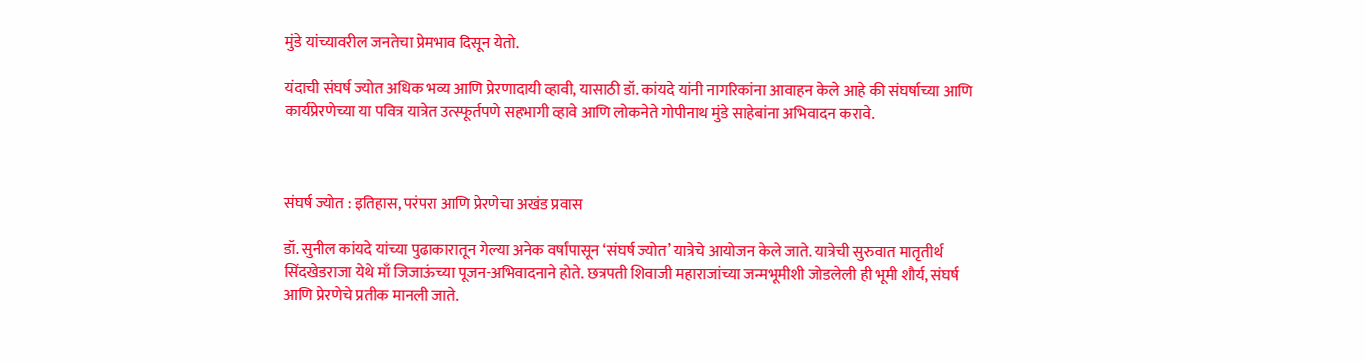मुंडे यांच्यावरील जनतेचा प्रेमभाव दिसून येतो.

यंदाची संघर्ष ज्योत अधिक भव्य आणि प्रेरणादायी व्हावी, यासाठी डॉ. कांयदे यांनी नागरिकांना आवाहन केले आहे की संघर्षाच्या आणि कार्यप्रेरणेच्या या पवित्र यात्रेत उत्स्फूर्तपणे सहभागी व्हावे आणि लोकनेते गोपीनाथ मुंडे साहेबांना अभिवादन करावे.



संघर्ष ज्योत : इतिहास, परंपरा आणि प्रेरणेचा अखंड प्रवास

डॉ. सुनील कांयदे यांच्या पुढाकारातून गेल्या अनेक वर्षांपासून ‘संघर्ष ज्योत’ यात्रेचे आयोजन केले जाते. यात्रेची सुरुवात मातृतीर्थ सिंदखेडराजा येथे माँ जिजाऊंच्या पूजन-अभिवादनाने होते. छत्रपती शिवाजी महाराजांच्या जन्मभूमीशी जोडलेली ही भूमी शौर्य, संघर्ष आणि प्रेरणेचे प्रतीक मानली जाते.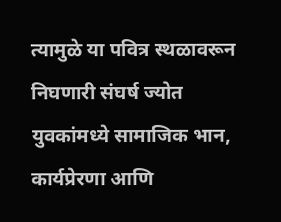त्यामुळे या पवित्र स्थळावरून निघणारी संघर्ष ज्योत युवकांमध्ये सामाजिक भान, कार्यप्रेरणा आणि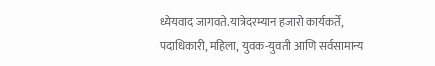ध्येयवाद जागवते.यात्रेदरम्यान हजारो कार्यकर्ते, पदाधिकारी, महिला, युवक-युवती आणि सर्वसामान्य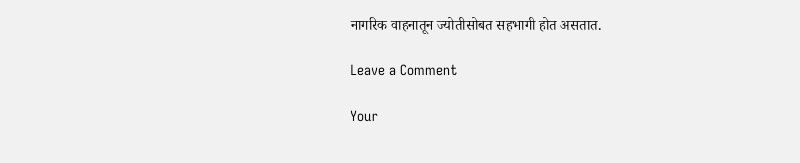नागरिक वाहनातून ज्योतीसोबत सहभागी होत असतात.

Leave a Comment

Your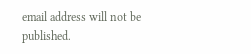email address will not be published.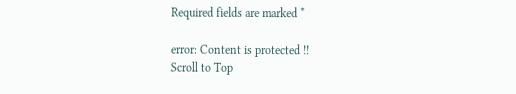Required fields are marked *

error: Content is protected !!
Scroll to Top